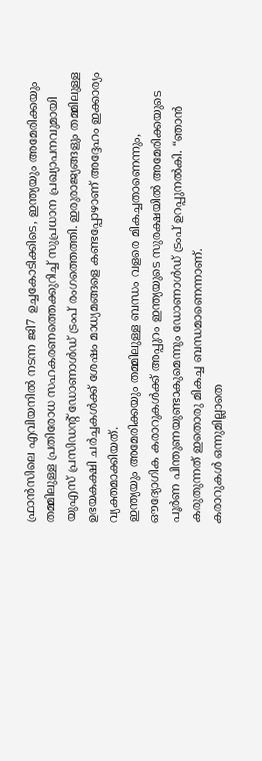ഫ്രാൻസിലെ എവിയനിൽ നടന്ന ജി7 ഉച്ചകോടിക്കിടെ, ഇന്ത്യയും അമേരിക്കയും തമ്മിലുള്ള പ്രതിരോധ സഹകരണത്തെക്കുറിച്ച് സുപ്രധാന പ്രഖ്യാപനവുമായി യുഎസ് പ്രസിഡന്റ് ഡോണാൾഡ് ട്രംപ് രംഗത്തെത്തി. ഇരുരാജ്യങ്ങളും തമ്മിലുള്ള ഉഭയകക്ഷി ചർച്ചകൾക്ക് ശേഷം മാധ്യമങ്ങളെ കണ്ടപ്പോഴാണ് അദ്ദേഹം ഇക്കാര്യം വ്യക്തമാക്കിയത്.
ഇന്ത്യയും അമേരിക്കയും തമ്മിലുള്ള ബന്ധം വളരെ മികച്ചതാണെന്നും, ഔദ്യോഗിക കരാറുകൾക്ക് അപ്പുറം ഇന്ത്യയുടെ സുരക്ഷയിൽ അമേരിക്കയുടെ പൂർണ പിന്തുണയുണ്ടാകുമെന്നും ഡോണാൾഡ് ട്രംപ് ഉറപ്പുനൽകി. “ഞാൻ കരുതുന്നത് ഇതൊരു മികച്ച ബന്ധമാണെന്നാണ്.
കരാറുകൾ ഒന്നുമില്ലാതെ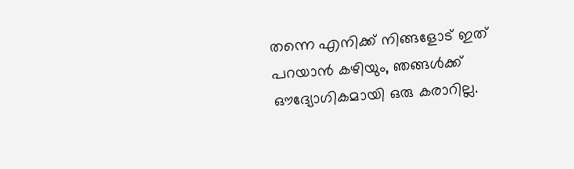തന്നെ എനിക്ക് നിങ്ങളോട് ഇത് പറയാൻ കഴിയും, ഞങ്ങൾക്ക് ഔദ്യോഗികമായി ഒരു കരാറില്ല.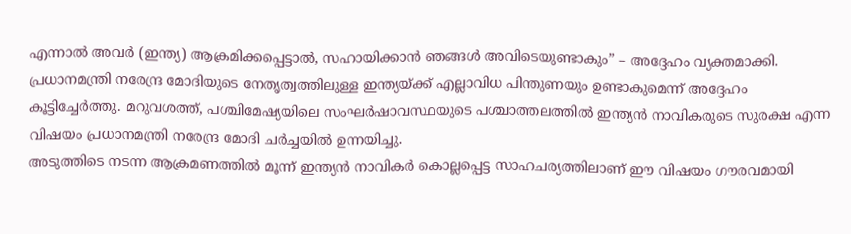എന്നാൽ അവർ (ഇന്ത്യ) ആക്രമിക്കപ്പെട്ടാൽ, സഹായിക്കാൻ ഞങ്ങൾ അവിടെയുണ്ടാകും” – അദ്ദേഹം വ്യക്തമാക്കി.
പ്രധാനമന്ത്രി നരേന്ദ്ര മോദിയുടെ നേതൃത്വത്തിലുള്ള ഇന്ത്യയ്ക്ക് എല്ലാവിധ പിന്തുണയും ഉണ്ടാകുമെന്ന് അദ്ദേഹം കൂട്ടിച്ചേർത്തു. മറുവശത്ത്, പശ്ചിമേഷ്യയിലെ സംഘർഷാവസ്ഥയുടെ പശ്ചാത്തലത്തിൽ ഇന്ത്യൻ നാവികരുടെ സുരക്ഷ എന്ന വിഷയം പ്രധാനമന്ത്രി നരേന്ദ്ര മോദി ചർച്ചയിൽ ഉന്നയിച്ചു.
അടുത്തിടെ നടന്ന ആക്രമണത്തിൽ മൂന്ന് ഇന്ത്യൻ നാവികർ കൊല്ലപ്പെട്ട സാഹചര്യത്തിലാണ് ഈ വിഷയം ഗൗരവമായി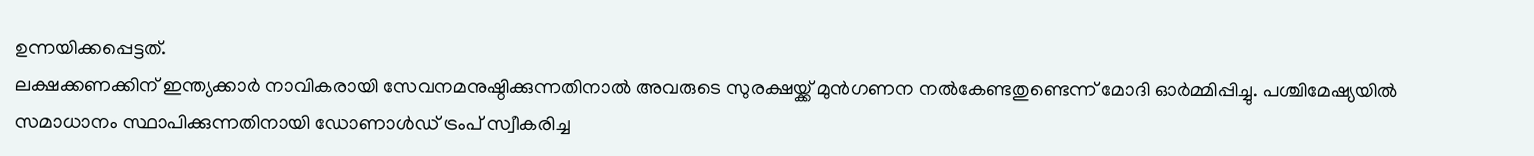ഉന്നയിക്കപ്പെട്ടത്.
ലക്ഷക്കണക്കിന് ഇന്ത്യക്കാർ നാവികരായി സേവനമനുഷ്ഠിക്കുന്നതിനാൽ അവരുടെ സുരക്ഷയ്ക്ക് മുൻഗണന നൽകേണ്ടതുണ്ടെന്ന് മോദി ഓർമ്മിപ്പിച്ചു. പശ്ചിമേഷ്യയിൽ സമാധാനം സ്ഥാപിക്കുന്നതിനായി ഡോണാൾഡ് ട്രംപ് സ്വീകരിച്ച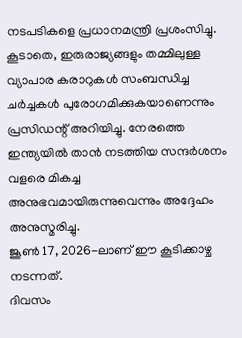നടപടികളെ പ്രധാനമന്ത്രി പ്രശംസിച്ചു.
കൂടാതെ, ഇരുരാജ്യങ്ങളും തമ്മിലുള്ള വ്യാപാര കരാറുകൾ സംബന്ധിച്ച ചർച്ചകൾ പുരോഗമിക്കുകയാണെന്നും പ്രസിഡന്റ് അറിയിച്ചു. നേരത്തെ ഇന്ത്യയിൽ താൻ നടത്തിയ സന്ദർശനം വളരെ മികച്ച അനുഭവമായിരുന്നുവെന്നും അദ്ദേഹം അനുസ്മരിച്ചു.
ജൂൺ 17, 2026-ലാണ് ഈ കൂടിക്കാഴ്ച നടന്നത്.
ദിവസം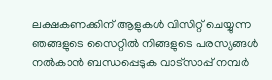ലക്ഷകണക്കിന് ആളുകൾ വിസിറ്റ് ചെയ്യുന്ന ഞങ്ങളുടെ സൈറ്റിൽ നിങ്ങളുടെ പരസ്യങ്ങൾ നൽകാൻ ബന്ധപ്പെടുക വാട്സാപ്പ് നമ്പർ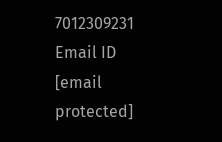7012309231 Email ID [email protected]